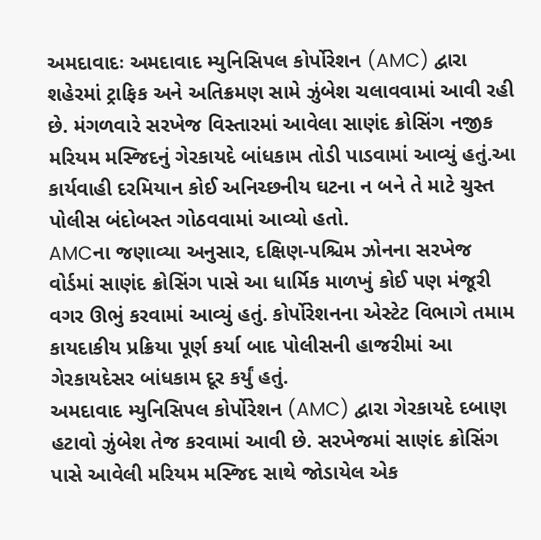અમદાવાદઃ અમદાવાદ મ્યુનિસિપલ કોર્પોરેશન (AMC) દ્વારા શહેરમાં ટ્રાફિક અને અતિક્રમણ સામે ઝુંબેશ ચલાવવામાં આવી રહી છે. મંગળવારે સરખેજ વિસ્તારમાં આવેલા સાણંદ ક્રોસિંગ નજીક મરિયમ મસ્જિદનું ગેરકાયદે બાંધકામ તોડી પાડવામાં આવ્યું હતું.આ કાર્યવાહી દરમિયાન કોઈ અનિચ્છનીય ઘટના ન બને તે માટે ચુસ્ત પોલીસ બંદોબસ્ત ગોઠવવામાં આવ્યો હતો.
AMCના જણાવ્યા અનુસાર, દક્ષિણ-પશ્ચિમ ઝોનના સરખેજ વોર્ડમાં સાણંદ ક્રોસિંગ પાસે આ ધાર્મિક માળખું કોઈ પણ મંજૂરી વગર ઊભું કરવામાં આવ્યું હતું. કોર્પોરેશનના એસ્ટેટ વિભાગે તમામ કાયદાકીય પ્રક્રિયા પૂર્ણ કર્યા બાદ પોલીસની હાજરીમાં આ ગેરકાયદેસર બાંધકામ દૂર કર્યું હતું.
અમદાવાદ મ્યુનિસિપલ કોર્પોરેશન (AMC) દ્વારા ગેરકાયદે દબાણ હટાવો ઝુંબેશ તેજ કરવામાં આવી છે. સરખેજમાં સાણંદ ક્રોસિંગ પાસે આવેલી મરિયમ મસ્જિદ સાથે જોડાયેલ એક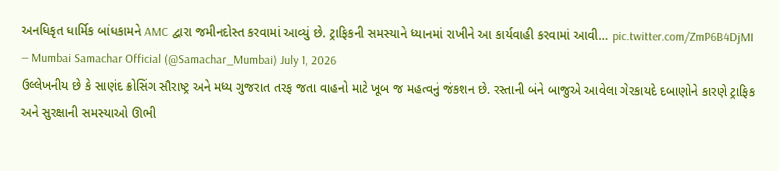અનધિકૃત ધાર્મિક બાંધકામને AMC દ્વારા જમીનદોસ્ત કરવામાં આવ્યું છે. ટ્રાફિકની સમસ્યાને ધ્યાનમાં રાખીને આ કાર્યવાહી કરવામાં આવી… pic.twitter.com/ZmP6B4DjMI
— Mumbai Samachar Official (@Samachar_Mumbai) July 1, 2026
ઉલ્લેખનીય છે કે સાણંદ ક્રોસિંગ સૌરાષ્ટ્ર અને મધ્ય ગુજરાત તરફ જતા વાહનો માટે ખૂબ જ મહત્વનું જંકશન છે. રસ્તાની બંને બાજુએ આવેલા ગેરકાયદે દબાણોને કારણે ટ્રાફિક અને સુરક્ષાની સમસ્યાઓ ઊભી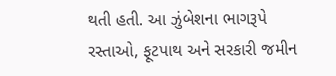થતી હતી. આ ઝુંબેશના ભાગરૂપે રસ્તાઓ, ફૂટપાથ અને સરકારી જમીન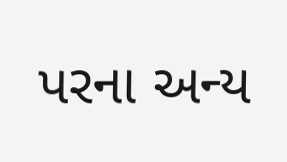પરના અન્ય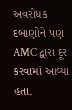અવરોધક દબાણોને પણ AMC દ્વારા દૂર કરવામાં આવ્યા હતા.